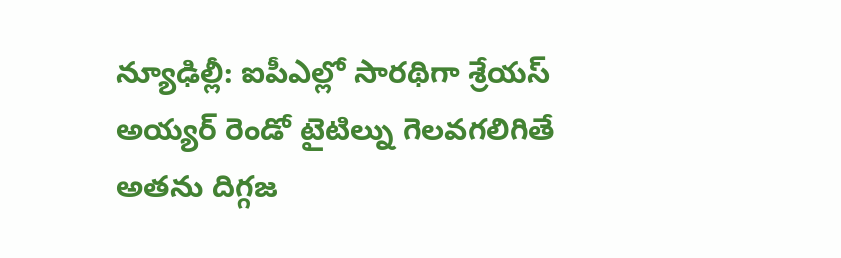న్యూఢిల్లీ: ఐపీఎల్లో సారథిగా శ్రేయస్ అయ్యర్ రెండో టైటిల్ను గెలవగలిగితే అతను దిగ్గజ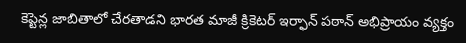కెప్టెన్ల జాబితాలో చేరతాడని భారత మాజీ క్రికెటర్ ఇర్ఫాన్ పఠాన్ అభిప్రాయం వ్యక్తం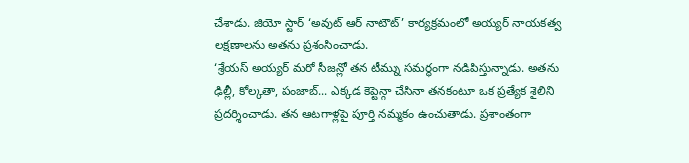చేశాడు. జియో స్టార్ ‘అవుట్ ఆర్ నాటౌట్’ కార్యక్రమంలో అయ్యర్ నాయకత్వ లక్షణాలను అతను ప్రశంసించాడు.
‘శ్రేయస్ అయ్యర్ మరో సీజన్లో తన టీమ్ను సమర్థంగా నడిపిస్తున్నాడు. అతను ఢిల్లీ, కోల్కతా, పంజాబ్... ఎక్కడ కెప్టెన్గా చేసినా తనకంటూ ఒక ప్రత్యేక శైలిని ప్రదర్శించాడు. తన ఆటగాళ్లపై పూర్తి నమ్మకం ఉంచుతాడు. ప్రశాంతంగా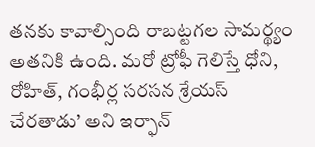తనకు కావాల్సింది రాబట్టగల సామర్థ్యం అతనికి ఉంది. మరో ట్రోఫీ గెలిస్తే ధోని, రోహిత్, గంభీర్ల సరసన శ్రేయస్ చేరతాడు’ అని ఇర్ఫాన్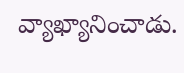వ్యాఖ్యానించాడు.